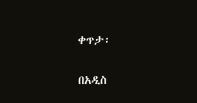ቀጥታ፡

በአዲስ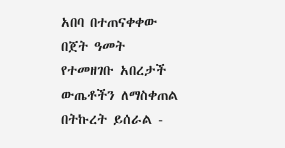አበባ በተጠናቀቀው በጀት ዓመት የተመዘገቡ አበረታች ውጤቶችን ለማስቀጠል በትኩረት ይሰራል -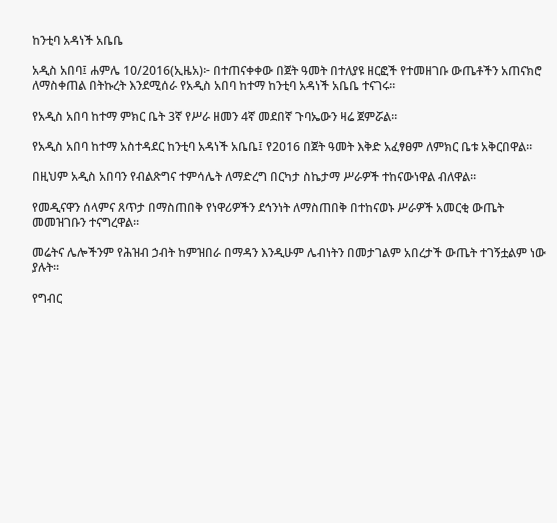ከንቲባ አዳነች አቤቤ

አዲስ አበባ፤ ሐምሌ 10/2016(ኢዜአ)፦ በተጠናቀቀው በጀት ዓመት በተለያዩ ዘርፎች የተመዘገቡ ውጤቶችን አጠናክሮ ለማስቀጠል በትኩረት እንደሚሰራ የአዲስ አበባ ከተማ ከንቲባ አዳነች አቤቤ ተናገሩ።

የአዲስ አበባ ከተማ ምክር ቤት 3ኛ የሥራ ዘመን 4ኛ መደበኛ ጉባኤውን ዛሬ ጀምሯል።

የአዲስ አበባ ከተማ አስተዳደር ከንቲባ አዳነች አቤቤ፤ የ2016 በጀት ዓመት እቅድ አፈፃፀም ለምክር ቤቱ አቅርበዋል።

በዚህም አዲስ አበባን የብልጽግና ተምሳሌት ለማድረግ በርካታ ስኬታማ ሥራዎች ተከናውነዋል ብለዋል።

የመዲናዋን ሰላምና ጸጥታ በማስጠበቅ የነዋሪዎችን ደኅንነት ለማስጠበቅ በተከናወኑ ሥራዎች አመርቂ ውጤት መመዝገቡን ተናግረዋል።

መሬትና ሌሎችንም የሕዝብ ኃብት ከምዝበራ በማዳን እንዲሁም ሌብነትን በመታገልም አበረታች ውጤት ተገኝቷልም ነው ያሉት።

የግብር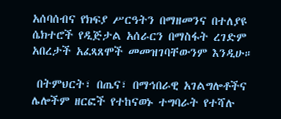አሰባሰብና የክፍያ ሥርዓትን በማዘመንና በተለያዩ ሴክተሮች የዲጅታል አሰራርን በማስፋት ረገድም አበረታች አፈጻጸሞች መመዝገባቸውንም እንዲሁ።

 በትምህርት፣ በጤና፣ በማኅበራዊ አገልግሎቶችና ሌሎችም ዘርፎች የተከናወኑ ተግባራት የተሻሉ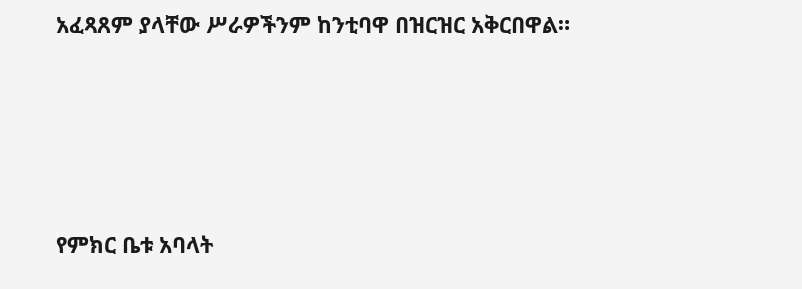አፈጻጸም ያላቸው ሥራዎችንም ከንቲባዋ በዝርዝር አቅርበዋል።




የምክር ቤቱ አባላት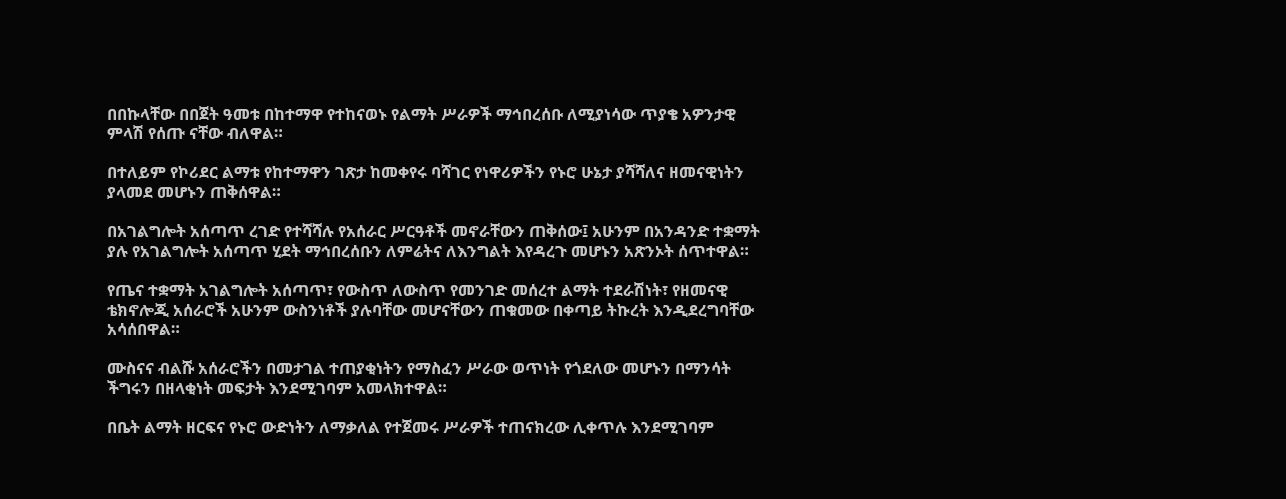በበኩላቸው በበጀት ዓመቱ በከተማዋ የተከናወኑ የልማት ሥራዎች ማኅበረሰቡ ለሚያነሳው ጥያቄ አዎንታዊ ምላሽ የሰጡ ናቸው ብለዋል።

በተለይም የኮሪደር ልማቱ የከተማዋን ገጽታ ከመቀየሩ ባሻገር የነዋሪዎችን የኑሮ ሁኔታ ያሻሻለና ዘመናዊነትን ያላመደ መሆኑን ጠቅሰዋል።

በአገልግሎት አሰጣጥ ረገድ የተሻሻሉ የአሰራር ሥርዓቶች መኖራቸውን ጠቅሰው፤ አሁንም በአንዳንድ ተቋማት ያሉ የአገልግሎት አሰጣጥ ሂደት ማኅበረሰቡን ለምሬትና ለእንግልት እየዳረጉ መሆኑን አጽንኦት ሰጥተዋል።

የጤና ተቋማት አገልግሎት አሰጣጥ፣ የውስጥ ለውስጥ የመንገድ መሰረተ ልማት ተደራሽነት፣ የዘመናዊ ቴክኖሎጂ አሰራሮች አሁንም ውስንነቶች ያሉባቸው መሆናቸውን ጠቁመው በቀጣይ ትኩረት እንዲደረግባቸው አሳሰበዋል።

ሙስናና ብልሹ አሰራሮችን በመታገል ተጠያቂነትን የማስፈን ሥራው ወጥነት የጎደለው መሆኑን በማንሳት ችግሩን በዘላቂነት መፍታት እንደሚገባም አመላክተዋል።

በቤት ልማት ዘርፍና የኑሮ ውድነትን ለማቃለል የተጀመሩ ሥራዎች ተጠናክረው ሊቀጥሉ እንደሚገባም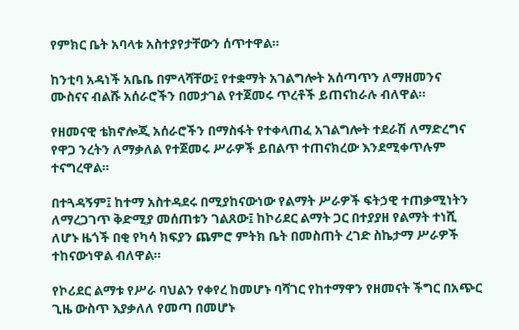የምክር ቤት አባላቱ አስተያየታቸውን ሰጥተዋል።

ከንቲባ አዳነች አቤቤ በምላሻቸው፤ የተቋማት አገልግሎት አሰጣጥን ለማዘመንና ሙስናና ብልሹ አሰራሮችን በመታገል የተጀመሩ ጥረቶች ይጠናከራሉ ብለዋል።

የዘመናዊ ቴክኖሎጂ አሰራሮችን በማስፋት የተቀላጠፈ አገልግሎት ተደራሽ ለማድረግና የዋጋ ንረትን ለማቃለል የተጀመሩ ሥራዎች ይበልጥ ተጠናክረው እንደሚቀጥሉም ተናግረዋል።

በተጓዳኝም፤ ከተማ አስተዳደሩ በሚያከናውነው የልማት ሥራዎች ፍትኃዊ ተጠቃሚነትን ለማረጋገጥ ቅድሚያ መሰጠቱን ገልጸው፤ ከኮሪደር ልማት ጋር በተያያዘ የልማት ተነሺ ለሆኑ ዜጎች በቂ የካሳ ክፍያን ጨምሮ ምትክ ቤት በመስጠት ረገድ ስኬታማ ሥራዎች ተከናውነዋል ብለዋል።

የኮሪደር ልማቱ የሥራ ባህልን የቀየረ ከመሆኑ ባሻገር የከተማዋን የዘመናት ችግር በአጭር ጊዜ ውስጥ እያቃለለ የመጣ በመሆኑ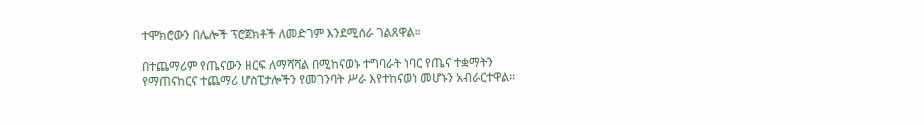ተሞክሮውን በሌሎች ፕሮጀክቶች ለመድገም እንደሚሰራ ገልጸዋል።

በተጨማሪም የጤናውን ዘርፍ ለማሻሻል በሚከናወኑ ተግባራት ነባር የጤና ተቋማትን የማጠናከርና ተጨማሪ ሆስፒታሎችን የመገንባት ሥራ እየተከናወነ መሆኑን አብራርተዋል።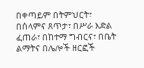በቀጣይም በትምህርት፣ በሰላምና ጸጥታ፣ በሥራ እድል ፈጠራ፣ በከተማ ግብርና፣ በቤት ልማትና በሌሎች ዘርፎች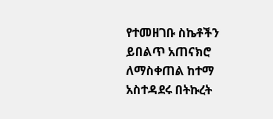የተመዘገቡ ስኬቶችን ይበልጥ አጠናክሮ ለማስቀጠል ከተማ አስተዳደሩ በትኩረት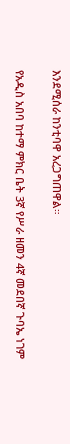እንደሚሰራ ከንቲባዋ አረጋግጠዋል።

የአዲስ አበባ ከተማ ምክር ቤት 3ኛ የሥራ ዘመን 4ኛ መደበኛ ጉባኤ ነገም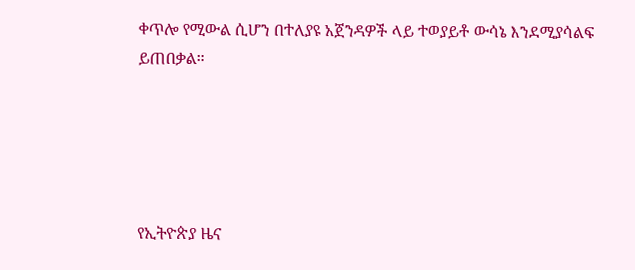ቀጥሎ የሚውል ሲሆን በተለያዩ አጀንዳዎች ላይ ተወያይቶ ውሳኔ እንደሚያሳልፍ ይጠበቃል።





የኢትዮጵያ ዜና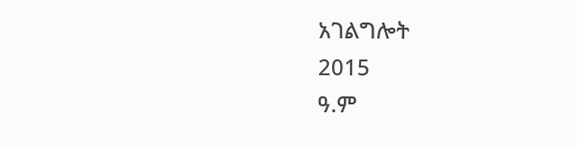አገልግሎት
2015
ዓ.ም